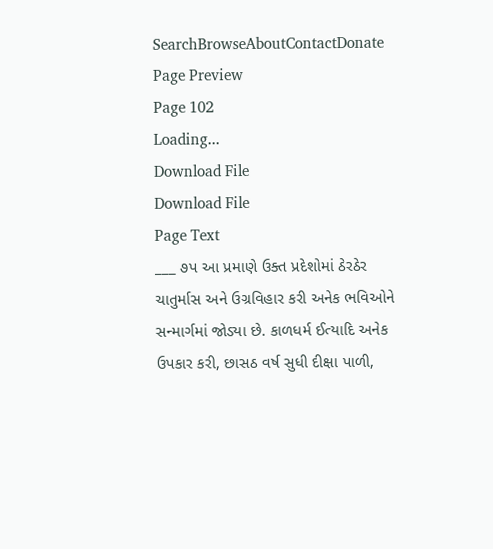SearchBrowseAboutContactDonate
Page Preview
Page 102
Loading...
Download File
Download File
Page Text
___ ૭પ આ પ્રમાણે ઉક્ત પ્રદેશોમાં ઠેરઠેર ચાતુર્માસ અને ઉગ્રવિહાર કરી અનેક ભવિઓને સન્માર્ગમાં જોડ્યા છે. કાળધર્મ ઈત્યાદિ અનેક ઉપકાર કરી, છાસઠ વર્ષ સુધી દીક્ષા પાળી,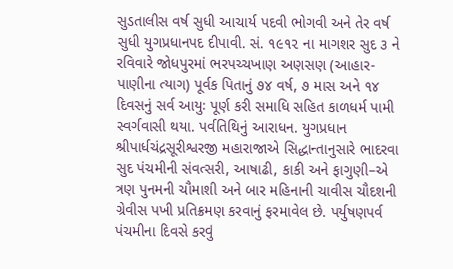સુડતાલીસ વર્ષ સુધી આચાર્ય પદવી ભોગવી અને તેર વર્ષ સુધી યુગપ્રધાનપદ દીપાવી. સં. ૧૯૧૨ ના માગશર સુદ ૩ ને રવિવારે જોધપુરમાં ભરપચ્ચખાણ અણસણ (આહાર-પાણીના ત્યાગ) પૂર્વક પિતાનું ૭૪ વર્ષ, ૭ માસ અને ૧૪ દિવસનું સર્વ આયુઃ પૂર્ણ કરી સમાધિ સહિત કાળધર્મ પામી સ્વર્ગવાસી થયા. પર્વતિથિનું આરાધન. યુગપ્રધાન શ્રીપાર્ધચંદ્રસૂરીશ્વરજી મહારાજાએ સિદ્ધાન્તાનુસારે ભાદરવા સુદ પંચમીની સંવત્સરી, આષાઢી, કાકી અને ફાગુણી–એ ત્રણ પુનમની ચૌમાશી અને બાર મહિનાની ચાવીસ ચૌદશની ગ્રેવીસ પખી પ્રતિક્રમણ કરવાનું ફરમાવેલ છે. પર્યુષણપર્વ પંચમીના દિવસે કરવું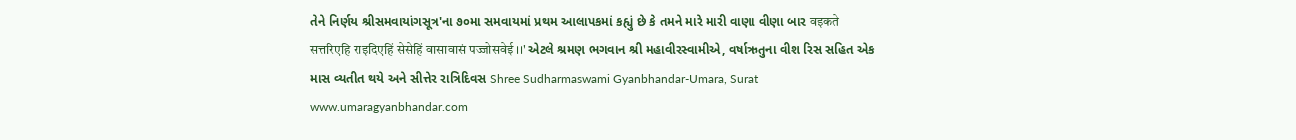તેને નિર્ણય શ્રીસમવાયાંગસૂત્ર'ના ૭૦મા સમવાયમાં પ્રથમ આલાપકમાં કહ્યું છે કે તમને મારે મારી વાણા વીણા બાર वइकते सत्तरिएहि राइदिएहिं सेसेहिं वासावासं पज्जोसवेई ।।' એટલે શ્રમણ ભગવાન શ્રી મહાવીરસ્વામીએ, વર્ષાઋતુના વીશ રિસ સહિત એક માસ વ્યતીત થયે અને સીત્તેર રાત્રિદિવસ Shree Sudharmaswami Gyanbhandar-Umara, Surat www.umaragyanbhandar.com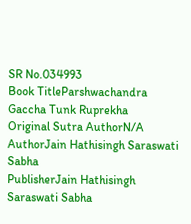SR No.034993
Book TitleParshwachandra Gaccha Tunk Ruprekha
Original Sutra AuthorN/A
AuthorJain Hathisingh Saraswati Sabha
PublisherJain Hathisingh Saraswati Sabha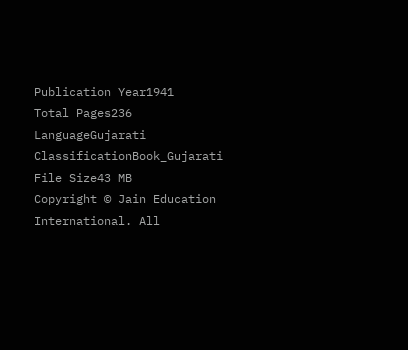Publication Year1941
Total Pages236
LanguageGujarati
ClassificationBook_Gujarati
File Size43 MB
Copyright © Jain Education International. All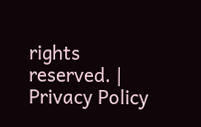rights reserved. | Privacy Policy